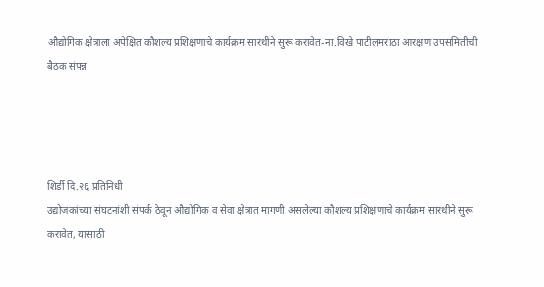औद्योगिक क्षेत्राला अपेक्षित कौशल्य प्रशिक्षणाचे कार्यक्रम सारथीने सुरू करावेत-ना.विखे पाटीलमराठा आरक्षण उपसमितीची बैठक संपन्न




शिर्डी दि.२६ प्रतिनिधी
उद्योजकांच्या संघटनांशी संपर्क ठेवून औद्योगिक व सेवा क्षेत्रात मागणी असलेल्या कौशल्य प्रशिक्षणाचे कार्यक्रम सारथीने सुरू करावेत, यासाठी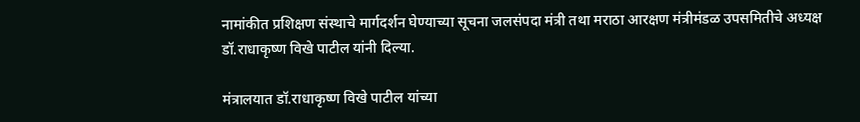नामांकीत प्रशिक्षण संस्थाचे मार्गदर्शन घेण्याच्या सूचना जलसंपदा मंत्री तथा मराठा आरक्षण मंत्रीमंडळ उपसमितीचे अध्यक्ष डॉ.राधाकृष्ण विखे पाटील यांनी दिल्या.

मंत्रालयात डॉ.राधाकृष्ण विखे पाटील यांच्या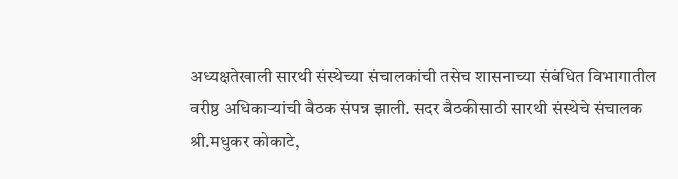अध्यक्षतेखाली सारथी संस्थेच्या संचालकांची तसेच शासनाच्या संबंधित विभागातील वरीष्ठ अधिकाऱ्यांची बैठक संपन्न झाली. सदर बैठकीसाठी सारथी संस्थेचे संचालक श्री.मधुकर कोकाटे,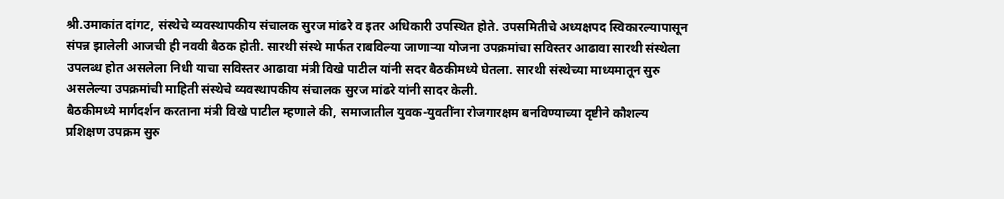श्री.उमाकांत दांगट, संस्थेचे व्यवस्थापकीय संचालक सुरज मांढरे व इतर अधिकारी उपस्थित होते. उपसमितीचे अध्यक्षपद स्विकारल्यापासून संपन्न झालेली आजची ही नववी बैठक होती. सारथी संस्थे मार्फत राबविल्या जाणाऱ्या योजना उपक्रमांचा सविस्तर आढावा सारथी संस्थेला उपलब्ध होत असलेला निधी याचा सविस्तर आढावा मंत्री विखे पाटील यांनी सदर बैठकीमध्ये घेतला. सारथी संस्थेच्या माध्यमातून सुरु असलेल्या उपक्रमांची माहिती संस्थेचे व्यवस्थापकीय संचालक सुरज मांढरे यांनी सादर केली.
बैठकीमध्ये मार्गदर्शन करताना मंत्री विखे पाटील म्हणाले की, समाजातील युवक-युवतींना रोजगारक्षम बनविण्याच्या दृष्टीने कौशल्य प्रशिक्षण उपक्रम सुरु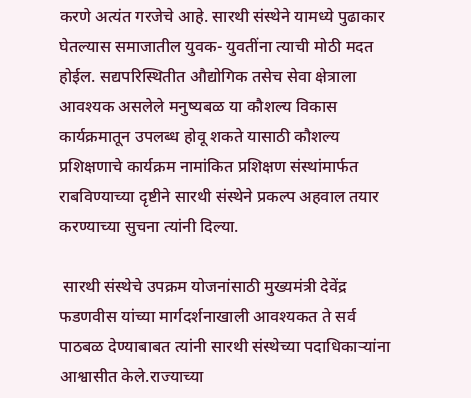करणे अत्यंत गरजेचे आहे. सारथी संस्थेने यामध्ये पुढाकार घेतल्यास समाजातील युवक- युवतींना त्याची मोठी मदत होईल. सद्यपरिस्थितीत औद्योगिक तसेच सेवा क्षेत्राला आवश्यक असलेले मनुष्यबळ या कौशल्य विकास कार्यक्रमातून उपलब्ध होवू शकते यासाठी कौशल्य प्रशिक्षणाचे कार्यक्रम नामांकित प्रशिक्षण संस्थांमार्फत राबविण्याच्या दृष्टीने सारथी संस्थेने प्रकल्प अहवाल तयार करण्याच्या सुचना त्यांनी दिल्या.

 सारथी संस्थेचे उपक्रम योजनांसाठी मुख्यमंत्री देवेंद्र फडणवीस यांच्या मार्गदर्शनाखाली आवश्यकत ते सर्व पाठबळ देण्याबाबत त्यांनी सारथी संस्थेच्या पदाधिकाऱ्यांना आश्वासीत केले.राज्याच्या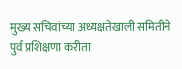मुख्य सचिवांच्या अध्यक्षतेखाली समितीने पुर्व प्रशिक्षणा करीता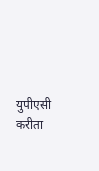युपीएसी करीता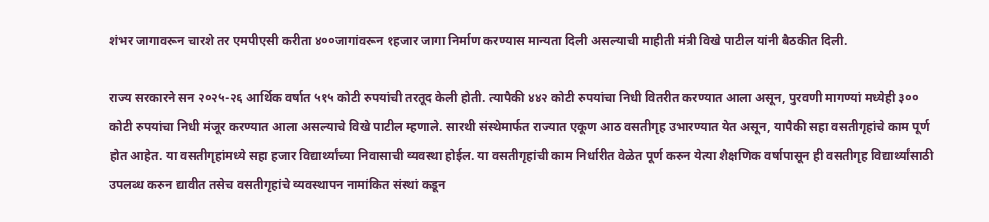शंभर जागावरून चारशे तर एमपीएसी करीता ४००जागांवरून १हजार जागा निर्माण करण्यास मान्यता दिली असल्याची माहीती मंत्री विखे पाटील यांनी बैठकीत दिली.

राज्य सरकारने सन २०२५-२६ आर्थिक वर्षात ५१५ कोटी रुपयांची तरतूद केली होती. त्यापैकी ४४२ कोटी रुपयांचा निधी वितरीत करण्यात आला असून, पुरवणी मागण्यां मध्येही ३०० कोटी रुपयांचा निधी मंजूर करण्यात आला असल्याचे विखे पाटील म्हणाले. सारथी संस्थेमार्फत राज्यात एकूण आठ वसतीगृह उभारण्यात येत असून, यापैकी सहा वसतीगृहांचे काम पूर्ण होत आहेत. या वसतीगृहांमध्ये सहा हजार विद्यार्थ्यांच्या निवासाची व्यवस्था होईल. या वसतीगृहांची काम निर्धारीत वेळेत पूर्ण करुन येत्या शैक्षणिक वर्षापासून ही वसतीगृह विद्यार्थ्यांसाठी उपलब्ध करुन द्यावीत तसेच वसतीगृहांचे व्यवस्थापन नामांकित संस्थां कडून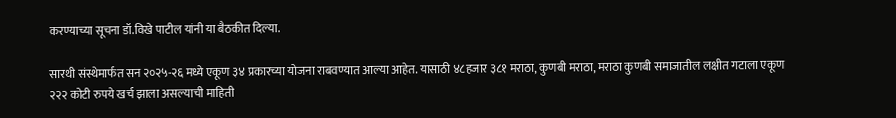करण्याच्या सूचना डॉ.विखे पाटील यांनी या बैठकीत दिल्या.

सारथी संस्थेमार्फत सन २०२५-२६ मध्ये एकूण ३४ प्रकारच्या योजना राबवण्यात आल्या आहेत. यासाठी ४८हजार ३८१ मराठा, कुणबी मराठा, मराठा कुणबी समाजातील लक्षीत गटाला एकूण २२२ कोटी रुपये खर्च झाला असल्याची माहिती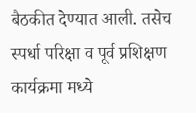बैठकीत देण्यात आली. तसेच स्पर्धा परिक्षा व पूर्व प्रशिक्षण कार्यक्रमा मध्ये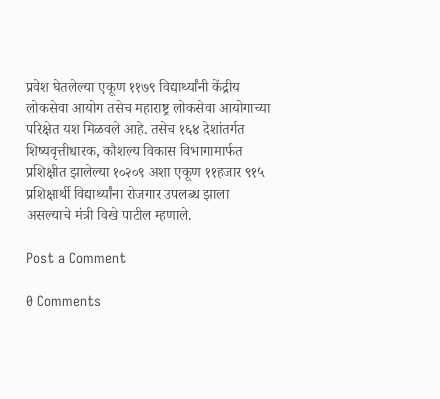प्रवेश घेतलेल्या एकूण ११७९ विद्यार्थ्यांनी केंद्रीय लोकसेवा आयोग तसेच महाराष्ट्र लोकसेवा आयोगाच्या परिक्षेत यश मिळवले आहे. तसेच १६४ देशांतर्गत शिष्यवृत्तीधारक, कौशल्य विकास विभागामार्फत प्रशिक्षीत झालेल्या १०२०९ अशा एकूण ११हजार ९१५ प्रशिक्षार्थी विद्यार्थ्यांना रोजगार उपलब्ध झाला असल्याचे मंत्री विखे पाटील म्हणाले.

Post a Comment

0 Comments